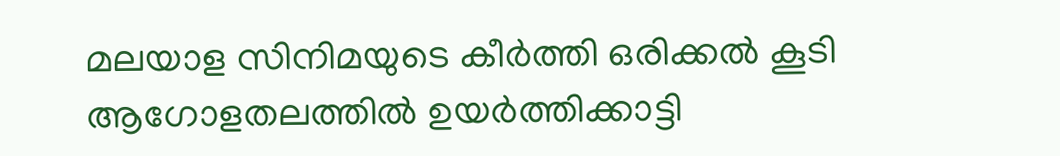മലയാള സിനിമയുടെ കീർത്തി ഒരിക്കൽ കൂടി ആഗോളതലത്തിൽ ഉയർത്തിക്കാട്ടി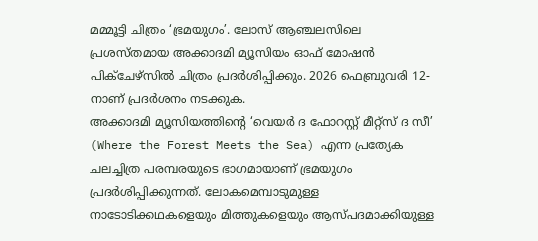മമ്മൂട്ടി ചിത്രം ‘ഭ്രമയുഗം’. ലോസ് ആഞ്ചലസിലെ പ്രശസ്തമായ അക്കാദമി മ്യൂസിയം ഓഫ് മോഷൻ പിക്ചേഴ്സിൽ ചിത്രം പ്രദർശിപ്പിക്കും. 2026 ഫെബ്രുവരി 12-നാണ് പ്രദർശനം നടക്കുക.
അക്കാദമി മ്യൂസിയത്തിന്റെ ‘വെയർ ദ ഫോറസ്റ്റ് മീറ്റ്സ് ദ സീ’ (Where the Forest Meets the Sea) എന്ന പ്രത്യേക ചലച്ചിത്ര പരമ്പരയുടെ ഭാഗമായാണ് ഭ്രമയുഗം പ്രദർശിപ്പിക്കുന്നത്. ലോകമെമ്പാടുമുള്ള നാടോടിക്കഥകളെയും മിത്തുകളെയും ആസ്പദമാക്കിയുള്ള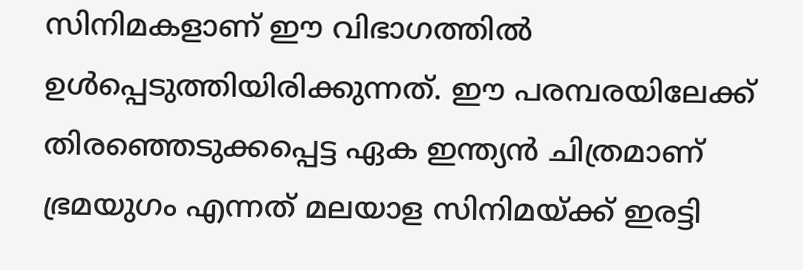സിനിമകളാണ് ഈ വിഭാഗത്തിൽ ഉൾപ്പെടുത്തിയിരിക്കുന്നത്. ഈ പരമ്പരയിലേക്ക് തിരഞ്ഞെടുക്കപ്പെട്ട ഏക ഇന്ത്യൻ ചിത്രമാണ് ഭ്രമയുഗം എന്നത് മലയാള സിനിമയ്ക്ക് ഇരട്ടി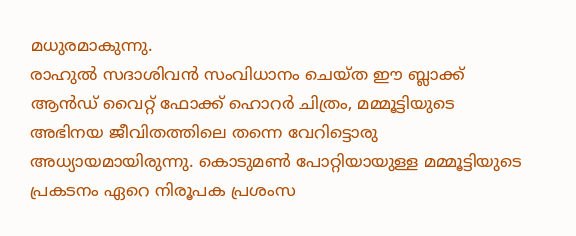മധുരമാകുന്നു.
രാഹുൽ സദാശിവൻ സംവിധാനം ചെയ്ത ഈ ബ്ലാക്ക് ആൻഡ് വൈറ്റ് ഫോക്ക് ഹൊറർ ചിത്രം, മമ്മൂട്ടിയുടെ അഭിനയ ജീവിതത്തിലെ തന്നെ വേറിട്ടൊരു അധ്യായമായിരുന്നു. കൊടുമൺ പോറ്റിയായുള്ള മമ്മൂട്ടിയുടെ പ്രകടനം ഏറെ നിരൂപക പ്രശംസ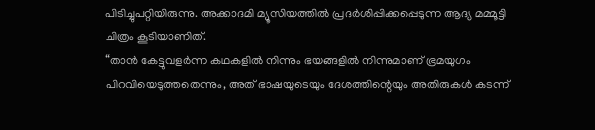പിടിച്ചുപറ്റിയിരുന്നു. അക്കാദമി മ്യൂസിയത്തിൽ പ്രദർശിപ്പിക്കപ്പെടുന്ന ആദ്യ മമ്മൂട്ടി ചിത്രം കൂടിയാണിത്.
“താൻ കേട്ടുവളർന്ന കഥകളിൽ നിന്നും ഭയങ്ങളിൽ നിന്നുമാണ് ഭ്രമയുഗം പിറവിയെടുത്തതെന്നും, അത് ഭാഷയുടെയും ദേശത്തിന്റെയും അതിരുകൾ കടന്ന്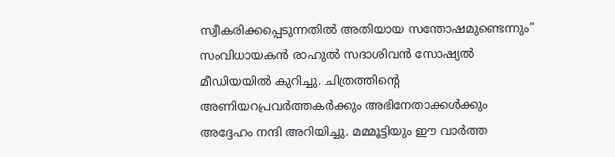സ്വീകരിക്കപ്പെടുന്നതിൽ അതിയായ സന്തോഷമുണ്ടെന്നും” സംവിധായകൻ രാഹുൽ സദാശിവൻ സോഷ്യൽ മീഡിയയിൽ കുറിച്ചു. ചിത്രത്തിന്റെ അണിയറപ്രവർത്തകർക്കും അഭിനേതാക്കൾക്കും അദ്ദേഹം നന്ദി അറിയിച്ചു. മമ്മൂട്ടിയും ഈ വാർത്ത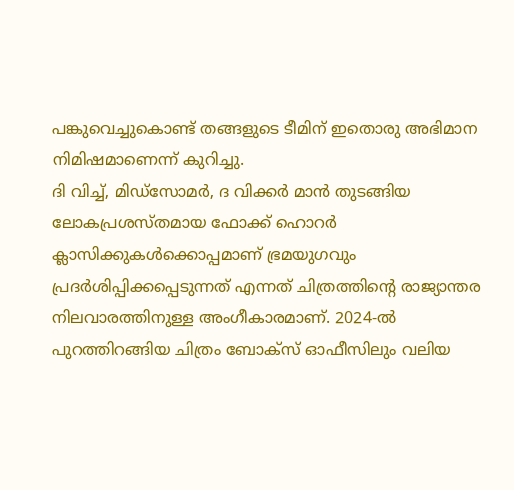പങ്കുവെച്ചുകൊണ്ട് തങ്ങളുടെ ടീമിന് ഇതൊരു അഭിമാന നിമിഷമാണെന്ന് കുറിച്ചു.
ദി വിച്ച്, മിഡ്സോമർ, ദ വിക്കർ മാൻ തുടങ്ങിയ ലോകപ്രശസ്തമായ ഫോക്ക് ഹൊറർ ക്ലാസിക്കുകൾക്കൊപ്പമാണ് ഭ്രമയുഗവും പ്രദർശിപ്പിക്കപ്പെടുന്നത് എന്നത് ചിത്രത്തിന്റെ രാജ്യാന്തര നിലവാരത്തിനുള്ള അംഗീകാരമാണ്. 2024-ൽ പുറത്തിറങ്ങിയ ചിത്രം ബോക്സ് ഓഫീസിലും വലിയ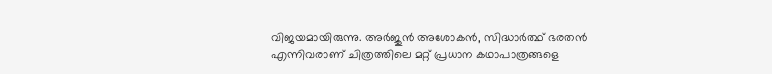വിജയമായിരുന്നു. അർജുൻ അശോകൻ, സിദ്ധാർത്ഥ് ഭരതൻ എന്നിവരാണ് ചിത്രത്തിലെ മറ്റ് പ്രധാന കഥാപാത്രങ്ങളെ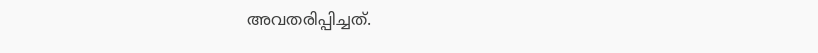അവതരിപ്പിച്ചത്.